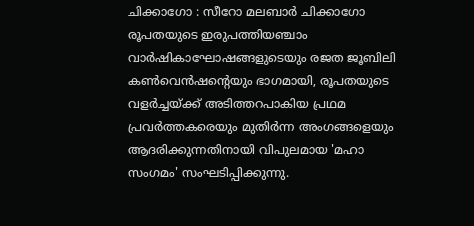ചിക്കാഗോ : സീറോ മലബാര്‍ ചിക്കാഗോ രൂപതയുടെ ഇരുപത്തിയഞ്ചാം വാര്‍ഷികാഘോഷങ്ങളുടെയും രജത ജൂബിലി കണ്‍വെന്‍ഷന്റെയും ഭാഗമായി, രൂപതയുടെ വളര്‍ച്ചയ്ക്ക് അടിത്തറപാകിയ പ്രഥമ പ്രവര്‍ത്തകരെയും മുതിര്‍ന്ന അംഗങ്ങളെയും ആദരിക്കുന്നതിനായി വിപുലമായ 'മഹാ സംഗമം' സംഘടിപ്പിക്കുന്നു.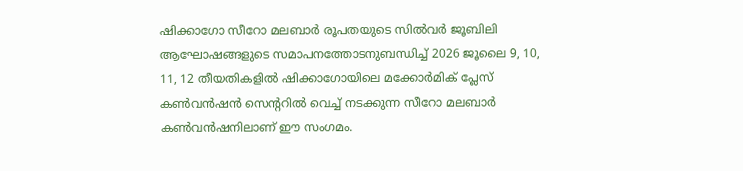ഷിക്കാഗോ സീറോ മലബാര്‍ രൂപതയുടെ സില്‍വര്‍ ജൂബിലി ആഘോഷങ്ങളുടെ സമാപനത്തോടനുബന്ധിച്ച് 2026 ജൂലൈ 9, 10, 11, 12 തീയതികളില്‍ ഷിക്കാഗോയിലെ മക്കോര്‍മിക് പ്ലേസ് കണ്‍വന്‍ഷന്‍ സെന്ററില്‍ വെച്ച് നടക്കുന്ന സീറോ മലബാര്‍ കണ്‍വന്‍ഷനിലാണ് ഈ സംഗമം.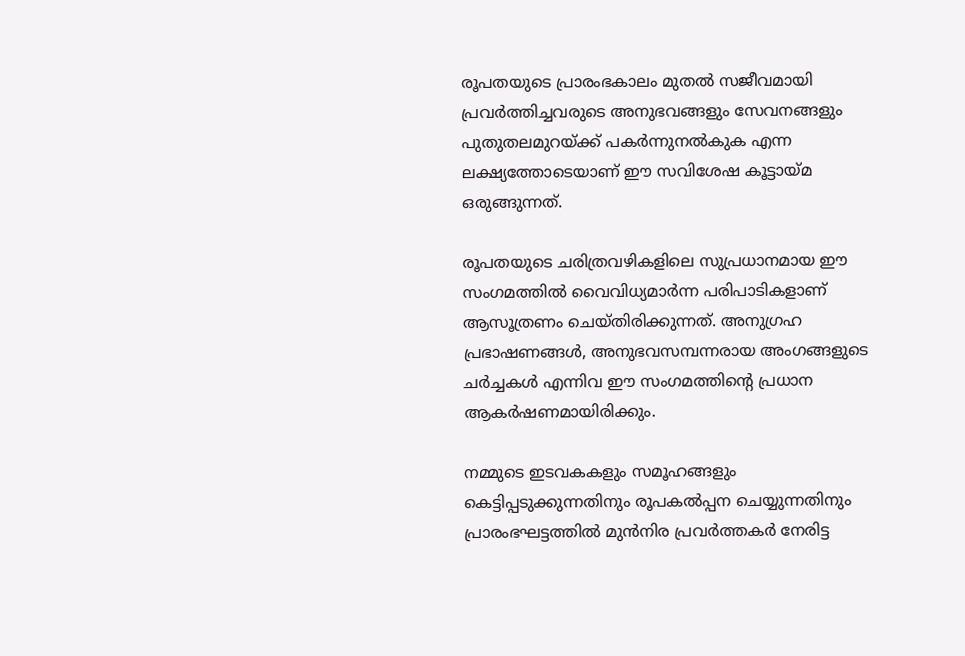രൂപതയുടെ പ്രാരംഭകാലം മുതല്‍ സജീവമായി പ്രവര്‍ത്തിച്ചവരുടെ അനുഭവങ്ങളും സേവനങ്ങളും പുതുതലമുറയ്ക്ക് പകര്‍ന്നുനല്‍കുക എന്ന ലക്ഷ്യത്തോടെയാണ് ഈ സവിശേഷ കൂട്ടായ്മ ഒരുങ്ങുന്നത്.

രൂപതയുടെ ചരിത്രവഴികളിലെ സുപ്രധാനമായ ഈ സംഗമത്തില്‍ വൈവിധ്യമാര്‍ന്ന പരിപാടികളാണ് ആസൂത്രണം ചെയ്തിരിക്കുന്നത്. അനുഗ്രഹ പ്രഭാഷണങ്ങള്‍, അനുഭവസമ്പന്നരായ അംഗങ്ങളുടെ ചര്‍ച്ചകള്‍ എന്നിവ ഈ സംഗമത്തിന്റെ പ്രധാന ആകര്‍ഷണമായിരിക്കും.

നമ്മുടെ ഇടവകകളും സമൂഹങ്ങളും കെട്ടിപ്പടുക്കുന്നതിനും രൂപകല്‍പ്പന ചെയ്യുന്നതിനും പ്രാരംഭഘട്ടത്തില്‍ മുന്‍നിര പ്രവര്‍ത്തകര്‍ നേരിട്ട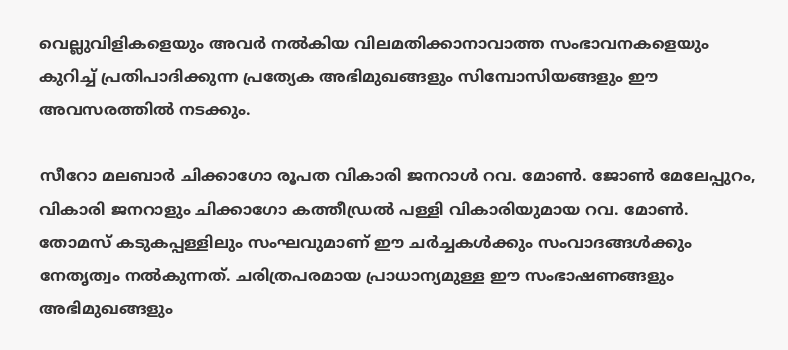വെല്ലുവിളികളെയും അവര്‍ നല്‍കിയ വിലമതിക്കാനാവാത്ത സംഭാവനകളെയും കുറിച്ച് പ്രതിപാദിക്കുന്ന പ്രത്യേക അഭിമുഖങ്ങളും സിമ്പോസിയങ്ങളും ഈ അവസരത്തില്‍ നടക്കും.

സീറോ മലബാര്‍ ചിക്കാഗോ രൂപത വികാരി ജനറാള്‍ റവ. മോണ്‍. ജോണ്‍ മേലേപ്പുറം, വികാരി ജനറാളും ചിക്കാഗോ കത്തീഡ്രല്‍ പള്ളി വികാരിയുമായ റവ. മോണ്‍. തോമസ് കടുകപ്പള്ളിലും സംഘവുമാണ് ഈ ചര്‍ച്ചകള്‍ക്കും സംവാദങ്ങള്‍ക്കും നേതൃത്വം നല്‍കുന്നത്. ചരിത്രപരമായ പ്രാധാന്യമുള്ള ഈ സംഭാഷണങ്ങളും അഭിമുഖങ്ങളും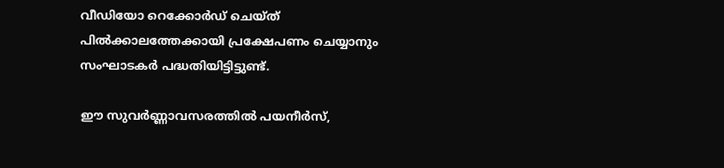വീഡിയോ റെക്കോര്‍ഡ് ചെയ്ത് പില്‍ക്കാലത്തേക്കായി പ്രക്ഷേപണം ചെയ്യാനും സംഘാടകര്‍ പദ്ധതിയിട്ടിട്ടുണ്ട്.

ഈ സുവര്‍ണ്ണാവസരത്തില്‍ പയനീര്‍സ്,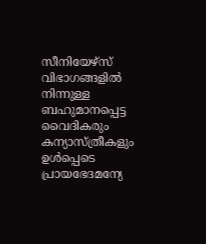സീനിയേഴ്‌സ് വിഭാഗങ്ങളില്‍ നിന്നുള്ള ബഹുമാനപ്പെട്ട വൈദികരും കന്യാസ്ത്രീകളും ഉള്‍പ്പെടെ പ്രായഭേദമന്യേ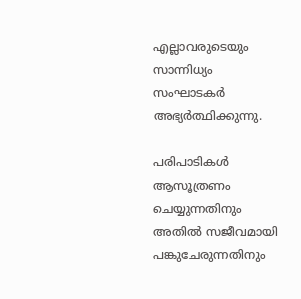എല്ലാവരുടെയും സാന്നിധ്യം സംഘാടകര്‍ അഭ്യര്‍ത്ഥിക്കുന്നു.

പരിപാടികള്‍ ആസൂത്രണം ചെയ്യുന്നതിനും അതില്‍ സജീവമായി പങ്കുചേരുന്നതിനും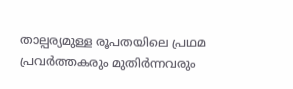താല്പര്യമുള്ള രൂപതയിലെ പ്രഥമ പ്രവര്‍ത്തകരും മുതിര്‍ന്നവരും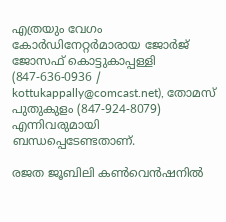എത്രയും വേഗം കോര്‍ഡിനേറ്റര്‍മാരായ ജോര്‍ജ് ജോസഫ് കൊട്ടുകാപ്പള്ളി (847-636-0936 / kottukappally@comcast.net), തോമസ് പുതുകുളം (847-924-8079) എന്നിവരുമായി ബന്ധപ്പെടേണ്ടതാണ്.

രജത ജൂബിലി കണ്‍വെന്‍ഷനില്‍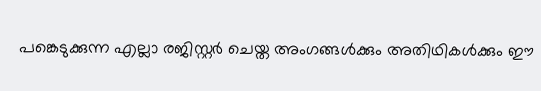പങ്കെടുക്കുന്ന എല്ലാ രജിസ്റ്റര്‍ ചെയ്ത അംഗങ്ങള്‍ക്കും അതിഥികള്‍ക്കും ഈ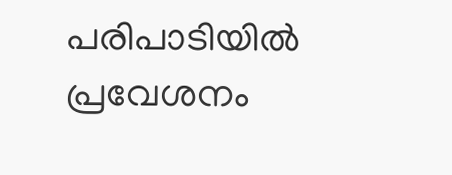പരിപാടിയില്‍ പ്രവേശനം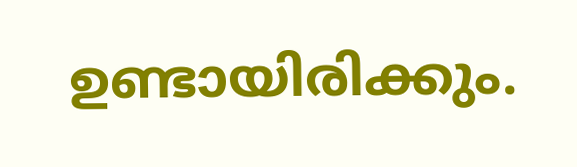ഉണ്ടായിരിക്കും.